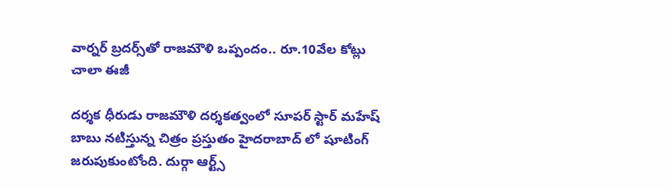వార్నర్ బ్రదర్స్‌తో రాజమౌళి ఒప్పందం.. రూ.10వేల కోట్లు చాలా ఈజీ

దర్శక ధీరుడు రాజమౌళి దర్శకత్వంలో సూపర్ స్టార్ మహేష్ బాబు నటిస్తున్న చిత్రం ప్రస్తుతం హైదరాబాద్ లో షూటింగ్ జరుపుకుంటోంది. దుర్గా ఆర్ట్స్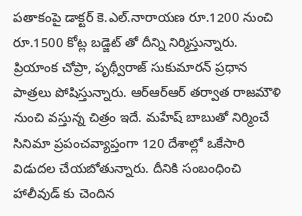పతాకంపై డాక్టర్ కె.ఎల్.నారాయణ రూ.1200 నుంచి రూ.1500 కోట్ల బడ్జెట్ తో దీన్ని నిర్మిస్తున్నారు. ప్రియాంక చోప్రా, పృథ్వీరాజ్ సుకుమారన్ ప్రధాన పాత్రలు పోషిస్తున్నారు. ఆర్ఆర్ఆర్ తర్వాత రాజమౌళి నుంచి వస్తున్న చిత్రం ఇదే. మహేష్ బాబుతో నిర్మించే సినిమా ప్రపంచవ్యాప్తంగా 120 దేశాల్లో ఒకేసారి విడుదల చేయబోతున్నారు. దీనికి సంబంధించి హాలీవుడ్ కు చెందిన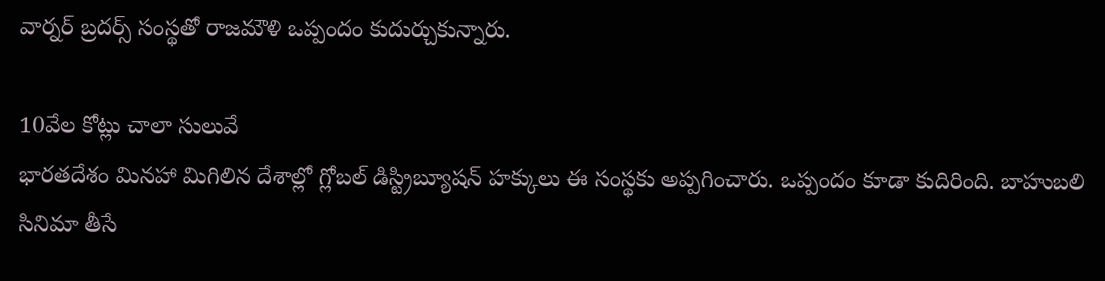వార్నర్ బ్రదర్స్ సంస్థతో రాజమౌళి ఒప్పందం కుదుర్చుకున్నారు.

10వేల కోట్లు చాలా సులువే
భారతదేశం మినహా మిగిలిన దేశాల్లో గ్లోబల్ డిస్ట్రిబ్యూషన్ హక్కులు ఈ సంస్థకు అప్పగించారు. ఒప్పందం కూడా కుదిరింది. బాహుబలి సినిమా తీసే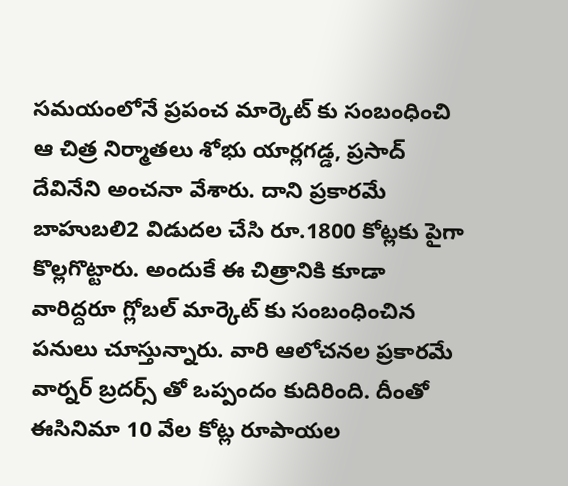సమయంలోనే ప్రపంచ మార్కెట్ కు సంబంధించి ఆ చిత్ర నిర్మాతలు శోభు యార్లగడ్డ, ప్రసాద్ దేవినేని అంచనా వేశారు. దాని ప్రకారమే బాహుబలి2 విడుదల చేసి రూ.1800 కోట్లకు పైగా కొల్లగొట్టారు. అందుకే ఈ చిత్రానికి కూడా వారిద్దరూ గ్లోబల్ మార్కెట్ కు సంబంధించిన పనులు చూస్తున్నారు. వారి ఆలోచనల ప్రకారమే వార్నర్ బ్రదర్స్ తో ఒప్పందం కుదిరింది. దీంతో ఈసినిమా 10 వేల కోట్ల రూపాయల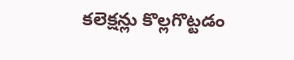కలెక్షన్లు కొల్లగొట్టడం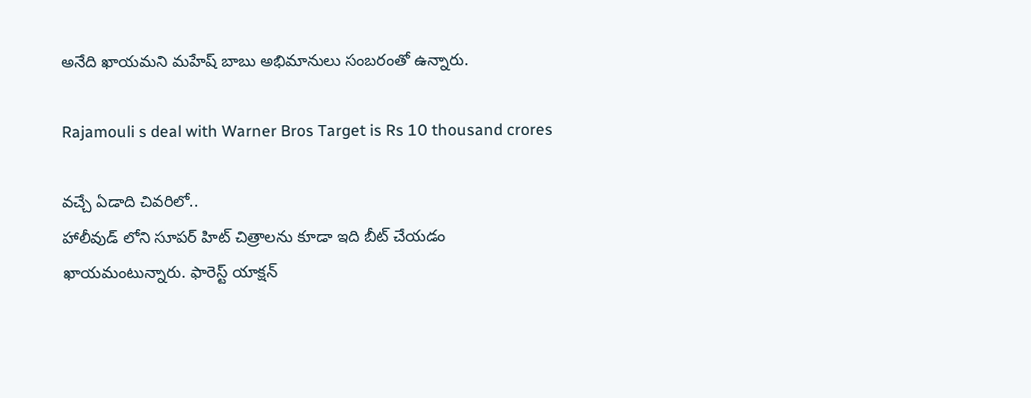అనేది ఖాయమని మహేష్ బాబు అభిమానులు సంబరంతో ఉన్నారు.

Rajamouli s deal with Warner Bros Target is Rs 10 thousand crores

వచ్చే ఏడాది చివరిలో..
హాలీవుడ్ లోని సూపర్ హిట్ చిత్రాలను కూడా ఇది బీట్ చేయడం ఖాయమంటున్నారు. ఫారెస్ట్ యాక్షన్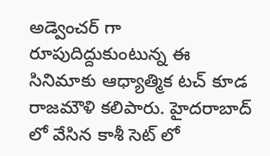అడ్వెంచర్ గా రూపుదిద్దుకుంటున్న ఈ సినిమాకు ఆధ్యాత్మిక టచ్ కూడ రాజమౌళి కలిపారు. హైదరాబాద్ లో వేసిన కాశీ సెట్ లో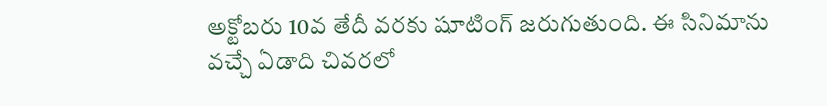అక్టోబరు 10వ తేదీ వరకు షూటింగ్ జరుగుతుంది. ఈ సినిమాను వచ్చే ఏడాది చివరలో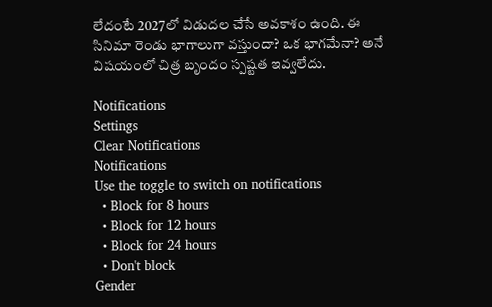లేదంటే 2027లో విడుదల చేసే అవకాశం ఉంది. ఈ సినిమా రెండు భాగాలుగా వస్తుందా? ఒక భాగమేనా? అనే విషయంలో చిత్ర బృందం స్పష్టత ఇవ్వలేదు.

Notifications
Settings
Clear Notifications
Notifications
Use the toggle to switch on notifications
  • Block for 8 hours
  • Block for 12 hours
  • Block for 24 hours
  • Don't block
Gender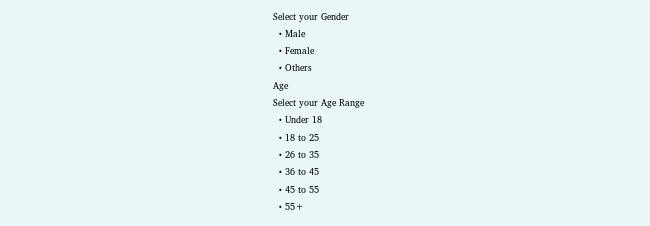Select your Gender
  • Male
  • Female
  • Others
Age
Select your Age Range
  • Under 18
  • 18 to 25
  • 26 to 35
  • 36 to 45
  • 45 to 55
  • 55+